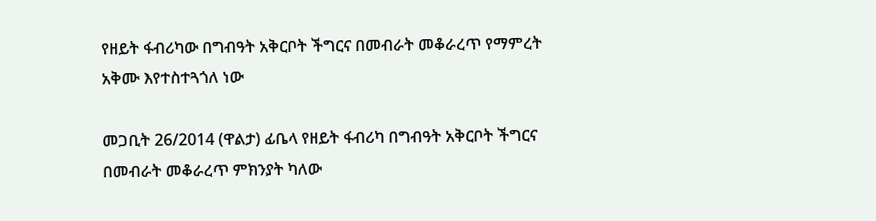የዘይት ፋብሪካው በግብዓት አቅርቦት ችግርና በመብራት መቆራረጥ የማምረት አቅሙ እየተስተጓጎለ ነው

መጋቢት 26/2014 (ዋልታ) ፊቤላ የዘይት ፋብሪካ በግብዓት አቅርቦት ችግርና በመብራት መቆራረጥ ምክንያት ካለው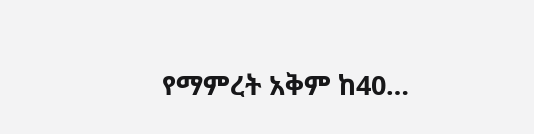የማምረት አቅም ከ40…